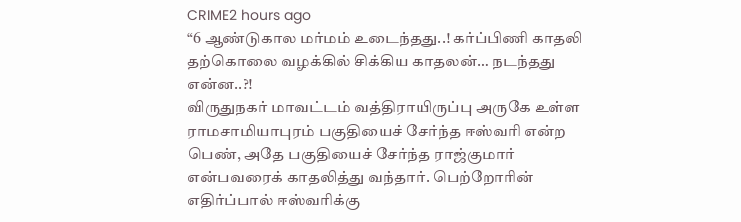CRIME2 hours ago
“6 ஆண்டுகால மர்மம் உடைந்தது..! கர்ப்பிணி காதலி தற்கொலை வழக்கில் சிக்கிய காதலன்… நடந்தது என்ன..?!
விருதுநகர் மாவட்டம் வத்திராயிருப்பு அருகே உள்ள ராமசாமியாபுரம் பகுதியைச் சேர்ந்த ஈஸ்வரி என்ற பெண், அதே பகுதியைச் சேர்ந்த ராஜ்குமார் என்பவரைக் காதலித்து வந்தார். பெற்றோரின் எதிர்ப்பால் ஈஸ்வரிக்கு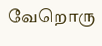வேறொரு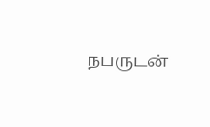நபருடன்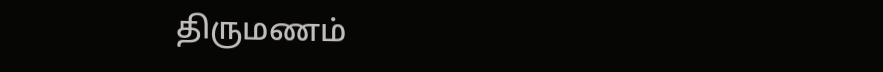திருமணம்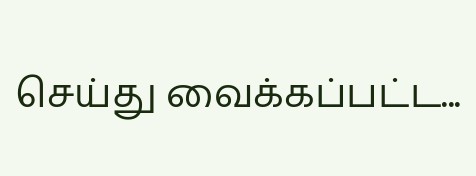செய்து வைக்கப்பட்ட...